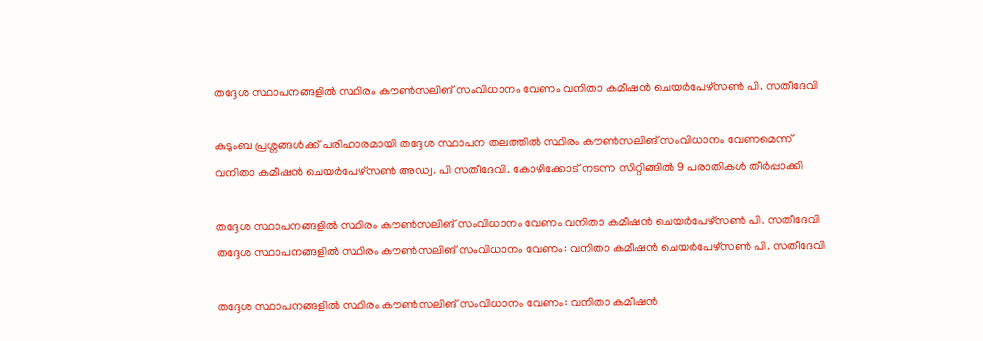തദ്ദേശ സ്ഥാപനങ്ങളിൽ സ്ഥിരം കൗൺസലിങ് സംവിധാനം വേണം വനിതാ കമീഷൻ ചെയർപേഴ്സൺ പി. സതീദേവി

കുടുംബ പ്രശ്നങ്ങൾക്ക് പരിഹാരമായി തദ്ദേശ സ്ഥാപന തലത്തിൽ സ്ഥിരം കൗൺസലിങ് സംവിധാനം വേണമെന്ന് വനിതാ കമീഷൻ ചെയർപേഴ്സൺ അഡ്വ. പി സതീദേവി. കോഴിക്കോട് നടന്ന സിറ്റിങ്ങിൽ 9 പരാതികൾ തീർപ്പാക്കി

തദ്ദേശ സ്ഥാപനങ്ങളിൽ സ്ഥിരം കൗൺസലിങ് സംവിധാനം വേണം വനിതാ കമീഷൻ ചെയർപേഴ്സൺ പി. സതീദേവി
തദ്ദേശ സ്ഥാപനങ്ങളിൽ സ്ഥിരം കൗൺസലിങ് സംവിധാനം വേണം: വനിതാ കമീഷൻ ചെയർപേഴ്സൺ പി. സതീദേവി

തദ്ദേശ സ്ഥാപനങ്ങളില്‍ സ്ഥിരം കൗണ്‍സലിങ് സംവിധാനം വേണം: വനിതാ കമീഷന്‍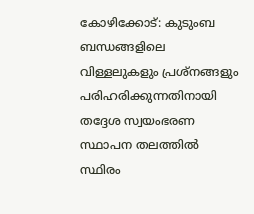കോഴിക്കോട്: കുടുംബ ബന്ധങ്ങളിലെ വിള്ളലുകളും പ്രശ്നങ്ങളും പരിഹരിക്കുന്നതിനായി തദ്ദേശ സ്വയംഭരണ സ്ഥാപന തലത്തില്‍ സ്ഥിരം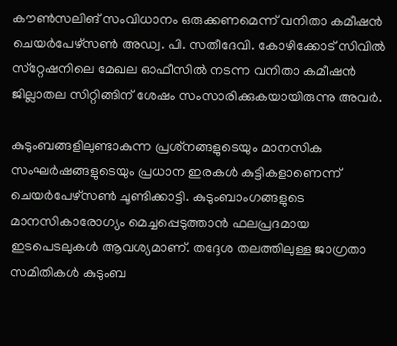കൗണ്‍സലിങ് സംവിധാനം ഒരുക്കണമെന്ന് വനിതാ കമീഷന്‍ ചെയര്‍പേഴ്‌സണ്‍ അഡ്വ. പി. സതീദേവി. കോഴിക്കോട് സിവില്‍ സ്‌റ്റേഷനിലെ മേഖല ഓഫീസില്‍ നടന്ന വനിതാ കമീഷന്‍ ജില്ലാതല സിറ്റിങ്ങിന് ശേഷം സംസാരിക്കുകയായിരുന്നു അവര്‍.

കുടുംബങ്ങളിലുണ്ടാകുന്ന പ്രശ്‌നങ്ങളുടെയും മാനസിക സംഘര്‍ഷങ്ങളുടെയും പ്രധാന ഇരകള്‍ കുട്ടികളാണെന്ന് ചെയര്‍പേഴ്‌സണ്‍ ചൂണ്ടിക്കാട്ടി. കുടുംബാംഗങ്ങളുടെ മാനസികാരോഗ്യം മെച്ചപ്പെടുത്താന്‍ ഫലപ്രദമായ ഇടപെടലുകള്‍ ആവശ്യമാണ്. തദ്ദേശ തലത്തിലുള്ള ജാഗ്രതാ സമിതികള്‍ കുടുംബ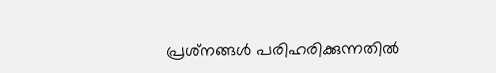പ്രശ്‌നങ്ങള്‍ പരിഹരിക്കുന്നതില്‍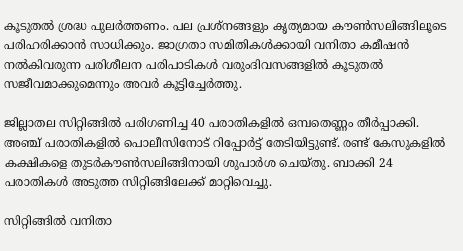കൂടുതല്‍ ശ്രദ്ധ പുലര്‍ത്തണം. പല പ്രശ്നങ്ങളും കൃത്യമായ കൗണ്‍സലിങ്ങിലൂടെ പരിഹരിക്കാന്‍ സാധിക്കും. ജാഗ്രതാ സമിതികള്‍ക്കായി വനിതാ കമീഷന്‍ നല്‍കിവരുന്ന പരിശീലന പരിപാടികള്‍ വരുംദിവസങ്ങളില്‍ കൂടുതല്‍ സജീവമാക്കുമെന്നും അവര്‍ കൂട്ടിച്ചേര്‍ത്തു.

ജില്ലാതല സിറ്റിങ്ങില്‍ പരിഗണിച്ച 40 പരാതികളില്‍ ഒമ്പതെണ്ണം തീര്‍പ്പാക്കി. അഞ്ച് പരാതികളില്‍ പൊലീസിനോട് റിപ്പോര്‍ട്ട് തേടിയിട്ടുണ്ട്. രണ്ട് കേസുകളില്‍ കക്ഷികളെ തുടര്‍കൗണ്‍സലിങ്ങിനായി ശുപാര്‍ശ ചെയ്തു. ബാക്കി 24 പരാതികള്‍ അടുത്ത സിറ്റിങ്ങിലേക്ക് മാറ്റിവെച്ചു.

സിറ്റിങ്ങില്‍ വനിതാ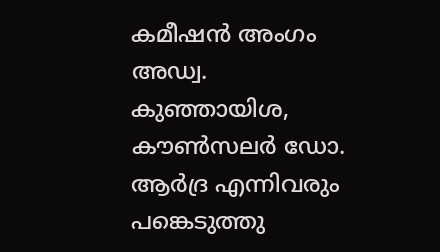കമീഷന്‍ അംഗം അഡ്വ. കുഞ്ഞായിശ, കൗണ്‍സലര്‍ ഡോ. ആര്‍ദ്ര എന്നിവരും പങ്കെടുത്തു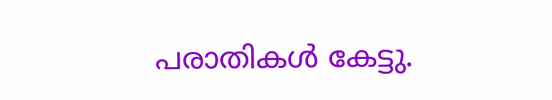പരാതികള്‍ കേട്ടു.